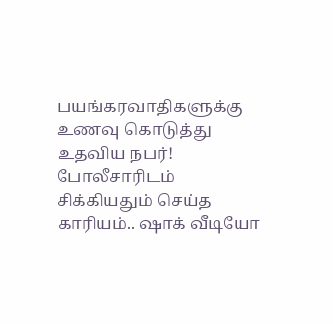பயங்கரவாதிகளுக்கு உணவு கொடுத்து உதவிய நபர்! போலீசாரிடம் சிக்கியதும் செய்த காரியம்.. ஷாக் வீடியோ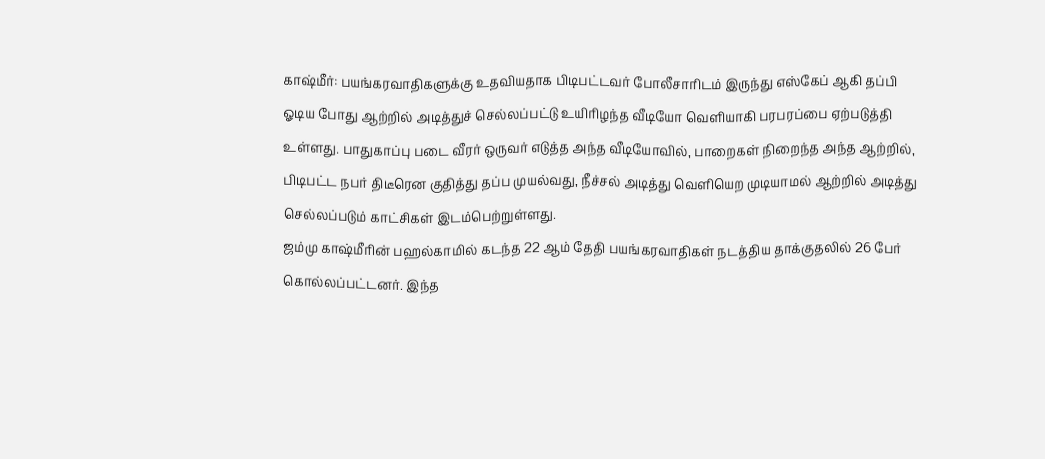காஷ்மீர்: பயங்கரவாதிகளுக்கு உதவியதாக பிடிபட்டவர் போலீசாரிடம் இருந்து எஸ்கேப் ஆகி தப்பி ஓடிய போது ஆற்றில் அடித்துச் செல்லப்பட்டு உயிரிழந்த வீடியோ வெளியாகி பரபரப்பை ஏற்படுத்தி உள்ளது. பாதுகாப்பு படை வீரர் ஒருவர் எடுத்த அந்த வீடியோவில், பாறைகள் நிறைந்த அந்த ஆற்றில், பிடிபட்ட நபர் திடீரென குதித்து தப்ப முயல்வது, நீச்சல் அடித்து வெளியெற முடியாமல் ஆற்றில் அடித்து செல்லப்படும் காட்சிகள் இடம்பெற்றுள்ளது.
ஜம்மு காஷ்மீரின் பஹல்காமில் கடந்த 22 ஆம் தேதி பயங்கரவாதிகள் நடத்திய தாக்குதலில் 26 பேர் கொல்லப்பட்டனர். இந்த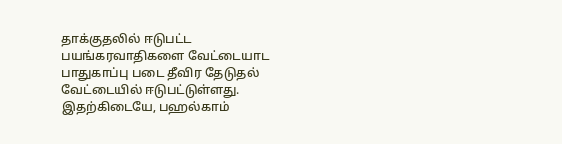தாக்குதலில் ஈடுபட்ட பயங்கரவாதிகளை வேட்டையாட பாதுகாப்பு படை தீவிர தேடுதல் வேட்டையில் ஈடுபட்டுள்ளது. இதற்கிடையே, பஹல்காம்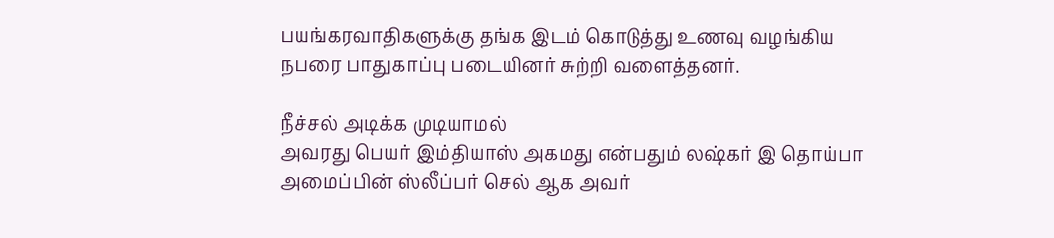பயங்கரவாதிகளுக்கு தங்க இடம் கொடுத்து உணவு வழங்கிய நபரை பாதுகாப்பு படையினர் சுற்றி வளைத்தனர்.

நீச்சல் அடிக்க முடியாமல்
அவரது பெயர் இம்தியாஸ் அகமது என்பதும் லஷ்கர் இ தொய்பா அமைப்பின் ஸ்லீப்பர் செல் ஆக அவர்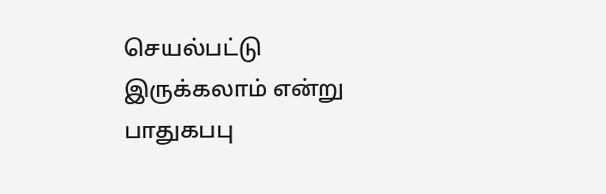செயல்பட்டு இருக்கலாம் என்று பாதுகபபு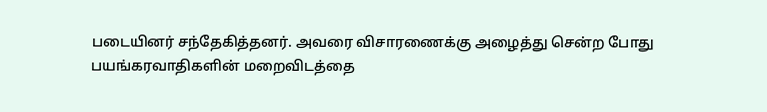படையினர் சந்தேகித்தனர். அவரை விசாரணைக்கு அழைத்து சென்ற போது பயங்கரவாதிகளின் மறைவிடத்தை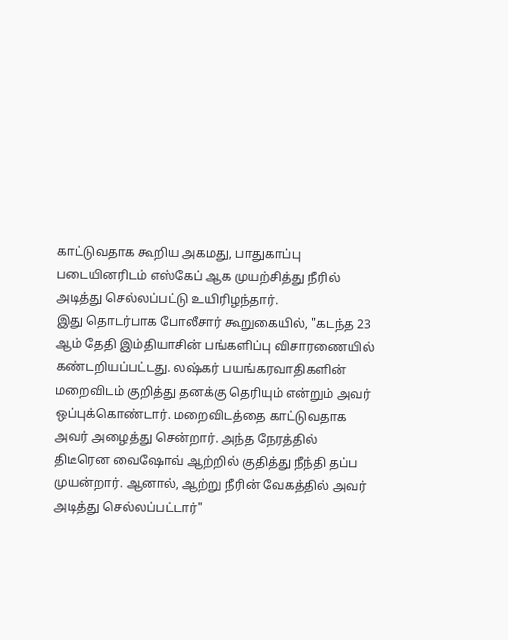காட்டுவதாக கூறிய அகமது, பாதுகாப்பு படையினரிடம் எஸ்கேப் ஆக முயற்சித்து நீரில் அடித்து செல்லப்பட்டு உயிரிழந்தார்.
இது தொடர்பாக போலீசார் கூறுகையில், "கடந்த 23 ஆம் தேதி இம்தியாசின் பங்களிப்பு விசாரணையில் கண்டறியப்பட்டது. லஷ்கர் பயங்கரவாதிகளின் மறைவிடம் குறித்து தனக்கு தெரியும் என்றும் அவர் ஒப்புக்கொண்டார். மறைவிடத்தை காட்டுவதாக அவர் அழைத்து சென்றார். அந்த நேரத்தில் திடீரென வைஷோவ் ஆற்றில் குதித்து நீந்தி தப்ப முயன்றார். ஆனால், ஆற்று நீரின் வேகத்தில் அவர் அடித்து செல்லப்பட்டார்"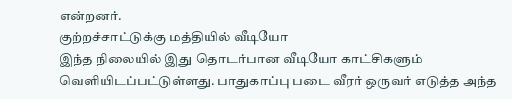என்றனர்.
குற்றச்சாட்டுக்கு மத்தியில் வீடியோ
இந்த நிலையில் இது தொடர்பான வீடியோ காட்சிகளும் வெளியிடப்பட்டுள்ளது. பாதுகாப்பு படை வீரர் ஒருவர் எடுத்த அந்த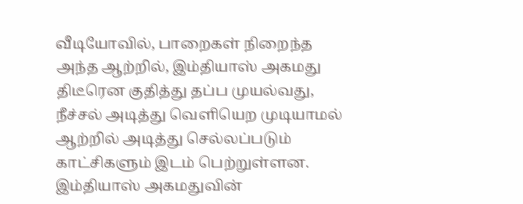வீடியோவில், பாறைகள் நிறைந்த அந்த ஆற்றில், இம்தியாஸ் அகமது திடீரென குதித்து தப்ப முயல்வது, நீச்சல் அடித்து வெளியெற முடியாமல் ஆற்றில் அடித்து செல்லப்படும் காட்சிகளும் இடம் பெற்றுள்ளன.
இம்தியாஸ் அகமதுவின்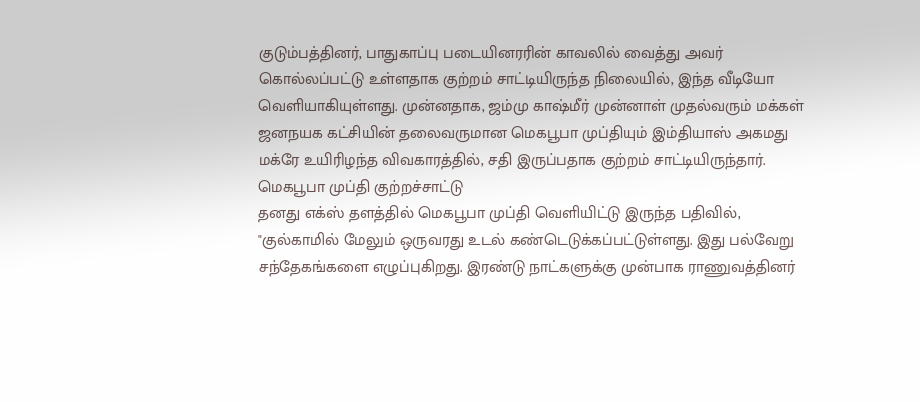குடும்பத்தினர், பாதுகாப்பு படையினரரின் காவலில் வைத்து அவர் கொல்லப்பட்டு உள்ளதாக குற்றம் சாட்டியிருந்த நிலையில், இந்த வீடியோ வெளியாகியுள்ளது. முன்னதாக, ஜம்மு காஷ்மீர் முன்னாள் முதல்வரும் மக்கள் ஜனநயக கட்சியின் தலைவருமான மெகபூபா முப்தியும் இம்தியாஸ் அகமது மக்ரே உயிரிழந்த விவகாரத்தில், சதி இருப்பதாக குற்றம் சாட்டியிருந்தார்.
மெகபூபா முப்தி குற்றச்சாட்டு
தனது எக்ஸ் தளத்தில் மெகபூபா முப்தி வெளியிட்டு இருந்த பதிவில், "குல்காமில் மேலும் ஒருவரது உடல் கண்டெடுக்கப்பட்டுள்ளது. இது பல்வேறு சந்தேகங்களை எழுப்புகிறது. இரண்டு நாட்களுக்கு முன்பாக ராணுவத்தினர்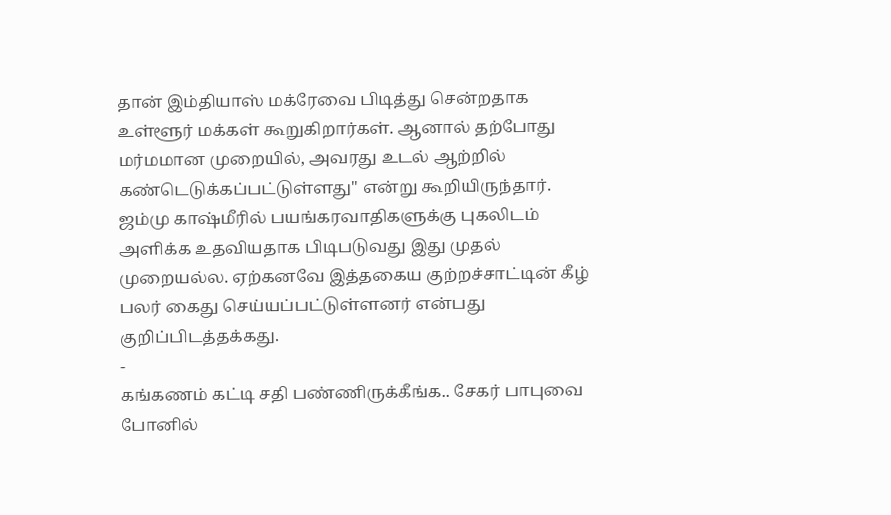தான் இம்தியாஸ் மக்ரேவை பிடித்து சென்றதாக உள்ளூர் மக்கள் கூறுகிறார்கள். ஆனால் தற்போது மர்மமான முறையில், அவரது உடல் ஆற்றில் கண்டெடுக்கப்பட்டுள்ளது" என்று கூறியிருந்தார்.
ஜம்மு காஷ்மீரில் பயங்கரவாதிகளுக்கு புகலிடம் அளிக்க உதவியதாக பிடிபடுவது இது முதல் முறையல்ல. ஏற்கனவே இத்தகைய குற்றச்சாட்டின் கீழ் பலர் கைது செய்யப்பட்டுள்ளனர் என்பது குறிப்பிடத்தக்கது.
-
கங்கணம் கட்டி சதி பண்ணிருக்கீங்க.. சேகர் பாபுவை போனில்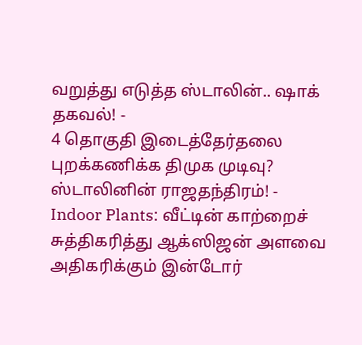வறுத்து எடுத்த ஸ்டாலின்.. ஷாக் தகவல்! -
4 தொகுதி இடைத்தேர்தலை புறக்கணிக்க திமுக முடிவு? ஸ்டாலினின் ராஜதந்திரம்! -
Indoor Plants: வீட்டின் காற்றைச் சுத்திகரித்து ஆக்ஸிஜன் அளவை அதிகரிக்கும் இன்டோர்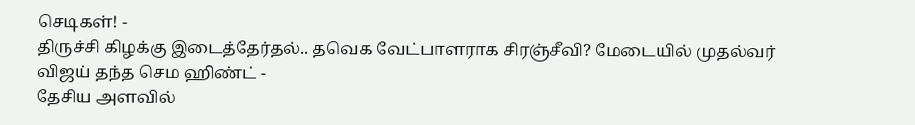செடிகள்! -
திருச்சி கிழக்கு இடைத்தேர்தல்.. தவெக வேட்பாளராக சிரஞ்சீவி? மேடையில் முதல்வர் விஜய் தந்த செம ஹிண்ட் -
தேசிய அளவில்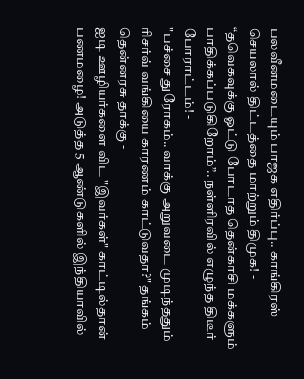பலவீனமடையும் பாஜக எதிர்ப்பு.. காங்கிரஸ் செயலால் திட்டத்தை மாற்றும் திமுக! -
“தவெகவுக்கு ஓட்டு போடாத தென்காசி மக்களும் பாதிக்கப்படுகிறோம்”.. நள்ளிரவில் எழுந்த திடீர் போராட்டம்! -
"பச்சை துரோகம்.. வாக்கு அறுவடை முடிந்ததும் ரிசர்வ் வங்கியை காரணம் காட்டுவதா?" தங்கம் தென்னரசு தாக்கு -
ஐடி ஊழியர்களை விட "இவர்கள்" காட்டில்தான் பணமழை! அடுத்த 5 ஆண்டுகளில் இந்தியாவில்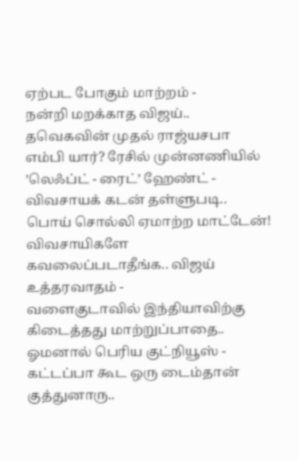ஏற்பட போகும் மாற்றம் -
நன்றி மறக்காத விஜய்.. தவெகவின் முதல் ராஜ்யசபா எம்பி யார்? ரேசில் முன்னணியில் ’லெஃப்ட் - ரைட்’ ஹேண்ட் -
விவசாயக் கடன் தள்ளுபடி.. பொய் சொல்லி ஏமாற்ற மாட்டேன்! விவசாயிகளே கவலைப்படாதீங்க.. விஜய் உத்தரவாதம் -
வளைகுடாவில் இந்தியாவிற்கு கிடைத்தது மாற்றுப்பாதை.. ஓமனால் பெரிய குட்நியூஸ் -
கட்டப்பா கூட ஒரு டைம்தான் குத்துனாரு..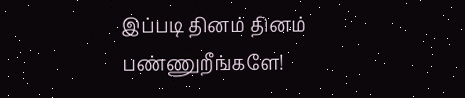இப்படி தினம் தினம் பண்ணுறீங்களே!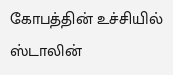கோபத்தின் உச்சியில் ஸ்டாலின்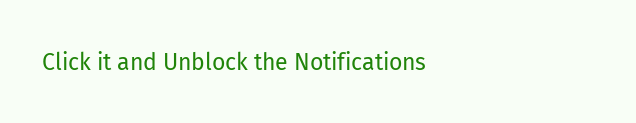Click it and Unblock the Notifications